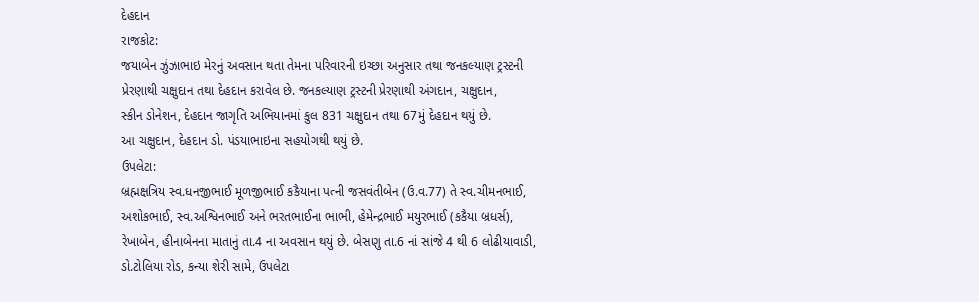દેહદાન
રાજકોટ:
જયાબેન ઝુંઝાભાઇ મેરનું અવસાન થતા તેમના પરિવારની ઇચ્છા અનુસાર તથા જનકલ્યાણ ટ્રસ્ટની
પ્રેરણાથી ચક્ષુદાન તથા દેહદાન કરાવેલ છે. જનકલ્યાણ ટ્રસ્ટની પ્રેરણાથી અંગદાન, ચક્ષુદાન,
સ્કીન ડોનેશન, દેહદાન જાગૃતિ અભિયાનમાં કુલ 831 ચક્ષુદાન તથા 67મું દેહદાન થયું છે.
આ ચક્ષુદાન, દેહદાન ડો. પંડયાભાઇના સહયોગથી થયું છે.
ઉપલેટા:
બ્રહ્મક્ષત્રિય સ્વ.ધનજીભાઈ મૂળજીભાઈ કકૈયાના પત્ની જસવંતીબેન (ઉ.વ.77) તે સ્વ.ચીમનભાઈ,
અશોકભાઈ, સ્વ.અશ્વિનભાઈ અને ભરતભાઈના ભાભી, હેમેન્દ્રભાઈ મયુરભાઈ (કકૈયા બ્રધર્સ),
રેખાબેન, હીનાબેનના માતાનું તા.4 ના અવસાન થયું છે. બેસણુ તા.6 નાં સાંજે 4 થી 6 લોઢીયાવાડી,
ડો.ટોલિયા રોડ, કન્યા શેરી સામે, ઉપલેટા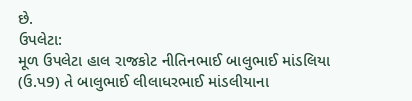છે.
ઉપલેટા:
મૂળ ઉપલેટા હાલ રાજકોટ નીતિનભાઈ બાલુભાઈ માંડલિયા (ઉ.પ9) તે બાલુભાઈ લીલાધરભાઈ માંડલીયાના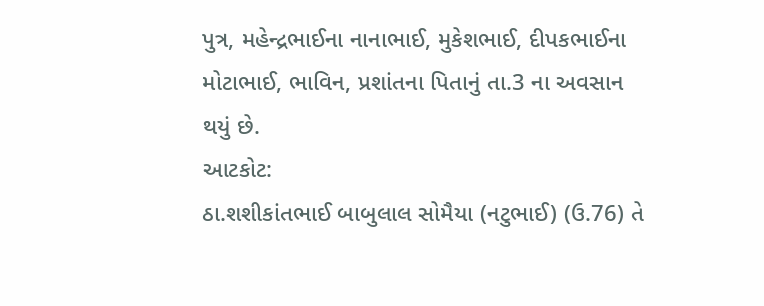પુત્ર, મહેન્દ્રભાઈના નાનાભાઈ, મુકેશભાઈ, દીપકભાઈના
મોટાભાઈ, ભાવિન, પ્રશાંતના પિતાનું તા.3 ના અવસાન થયું છે.
આટકોટ:
ઠા.શશીકાંતભાઈ બાબુલાલ સોમૈયા (નટુભાઈ) (ઉ.76) તે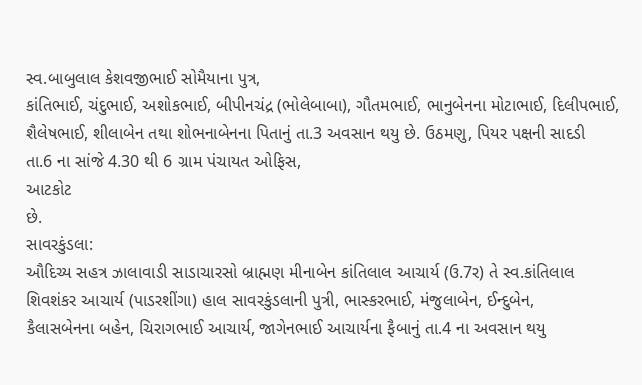સ્વ.બાબુલાલ કેશવજીભાઈ સોમૈયાના પુત્ર,
કાંતિભાઈ, ચંદુભાઈ, અશોકભાઈ, બીપીનચંદ્ર (ભોલેબાબા), ગૌતમભાઈ, ભાનુબેનના મોટાભાઈ, દિલીપભાઈ,
શૈલેષભાઈ, શીલાબેન તથા શોભનાબેનના પિતાનું તા.3 અવસાન થયુ છે. ઉઠમણુ, પિયર પક્ષની સાદડી
તા.6 ના સાંજે 4.30 થી 6 ગ્રામ પંચાયત ઓફિસ,
આટકોટ
છે.
સાવરકુંડલા:
ઔદિચ્ય સહત્ર ઝાલાવાડી સાડાચારસો બ્રાહ્મણ મીનાબેન કાંતિલાલ આચાર્ય (ઉ.7ર) તે સ્વ.કાંતિલાલ
શિવશંકર આચાર્ય (પાડરશીંગા) હાલ સાવરકુંડલાની પુત્રી, ભાસ્કરભાઈ, મંજુલાબેન, ઈન્દુબેન,
કૈલાસબેનના બહેન, ચિરાગભાઈ આચાર્ય, જાગેનભાઈ આચાર્યના ફૈબાનું તા.4 ના અવસાન થયુ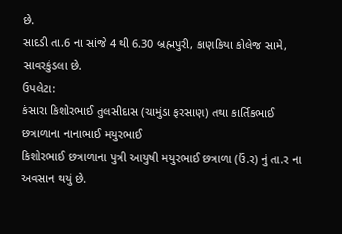છે.
સાદડી તા.6 ના સાંજે 4 થી 6.30 બ્રહ્મપુરી, કાણકિયા કોલેજ સામે, સાવરકુંડલા છે.
ઉપલેટા:
કંસારા કિશોરભાઈ તુલસીદાસ (ચામુંડા ફરસાણ) તથા કાર્તિકભાઈ છત્રાળાના નાનાભાઈ મયુરભાઈ
કિશોરભાઈ છત્રાળાના પુત્રી આયુષી મયુરભાઈ છત્રાળા (ઉં.ર) નું તા.ર ના અવસાન થયું છે.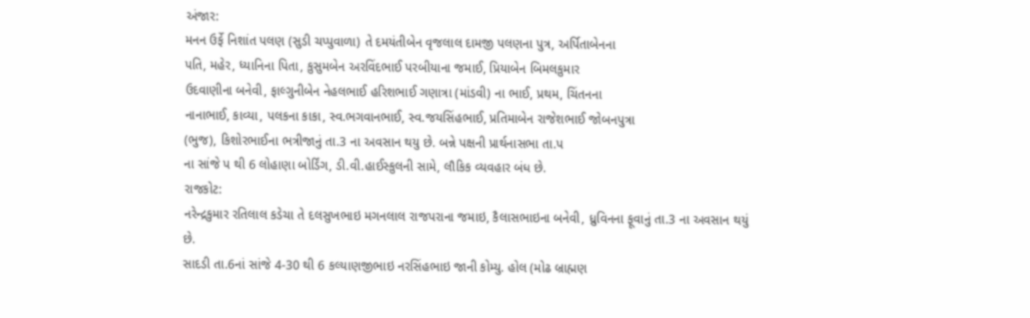અંજાર:
મનન ઉર્ફે નિશાંત પલણ (સુડી ચપ્પુવાળા) તે દમયંતીબેન વૃજલાલ દામજી પલણના પુત્ર, અર્પિતાબેનના
પતિ, મહેર, ધ્યાનિના પિતા, કુસુમબેન અરવિંદભાઈ પરબીયાના જમાઈ, પ્રિયાબેન બિમલકુમાર
ઉદવાણીના બનેવી, ફાલ્ગુનીબેન નેહલભાઈ હરિશભાઈ ગણાત્રા (માંડવી) ના ભાઈ, પ્રથમ, ચિંતનના
નાનાભાઈ, કાવ્યા, પલકના કાકા, સ્વ.ભગવાનભાઈ, સ્વ.જયસિંહભાઈ, પ્રતિમાબેન રાજેશભાઈ જોબનપુત્રા
(ભુજ), કિશોરભાઈના ભત્રીજાનું તા.3 ના અવસાન થયુ છે. બન્ને પક્ષની પ્રાર્થનાસભા તા.પ
ના સાંજે પ થી 6 લોહાણા બોર્ડિંગ, ડી.વી.હાઈસ્કુલની સામે, લૌકિક વ્યવહાર બંધ છે.
રાજકોટ:
નરેન્દ્રકુમાર રતિલાલ કડેચા તે દલસુખભાઇ મગનલાલ રાજપરાના જમાઇ, કૈલાસભાઇના બનેવી, ધ્રુવિનના ફૂવાનું તા.3 ના અવસાન થયું છે.
સાદડી તા.6નાં સાંજે 4-30 થી 6 કલ્યાણજીભાઇ નરસિંહભાઇ જાની કોમ્યુ. હોલ (મોઢ બ્રાહ્મણ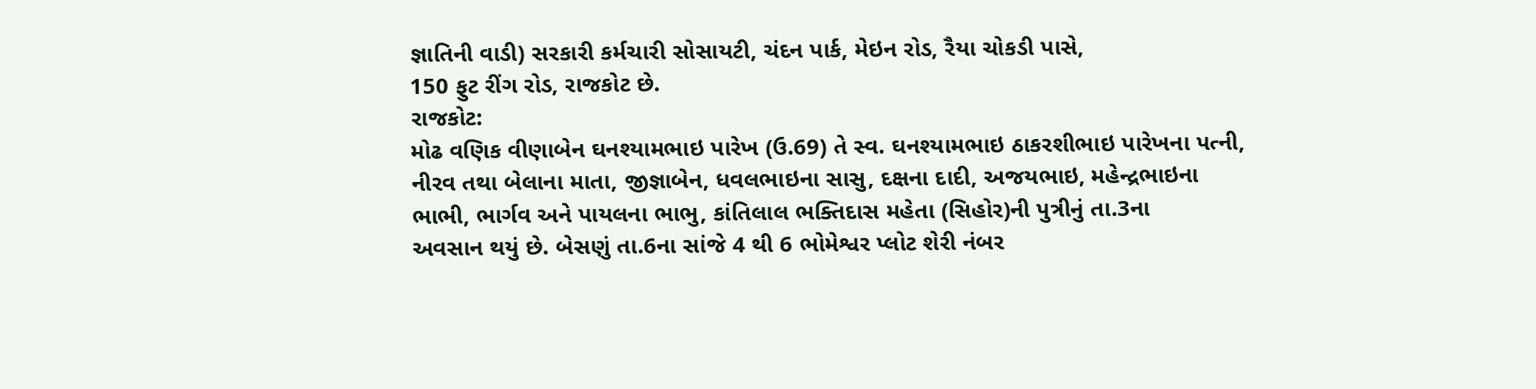જ્ઞાતિની વાડી) સરકારી કર્મચારી સોસાયટી, ચંદન પાર્ક, મેઇન રોડ, રૈયા ચોકડી પાસે,
150 ફુટ રીંગ રોડ, રાજકોટ છે.
રાજકોટ:
મોઢ વણિક વીણાબેન ઘનશ્યામભાઇ પારેખ (ઉ.69) તે સ્વ. ઘનશ્યામભાઇ ઠાકરશીભાઇ પારેખના પત્ની,
નીરવ તથા બેલાના માતા, જીજ્ઞાબેન, ધવલભાઇના સાસુ, દક્ષના દાદી, અજયભાઇ, મહેન્દ્રભાઇના
ભાભી, ભાર્ગવ અને પાયલના ભાભુ, કાંતિલાલ ભક્તિદાસ મહેતા (સિહોર)ની પુત્રીનું તા.3ના
અવસાન થયું છે. બેસણું તા.6ના સાંજે 4 થી 6 ભોમેશ્વર પ્લોટ શેરી નંબર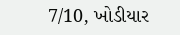7/10, ખોડીયાર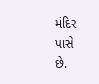મંદિર
પાસે
છે.